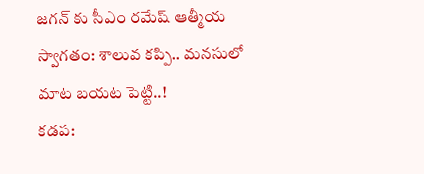జగన్ కు సీఎం రమేష్ ఆత్మీయ స్వాగతం: శాలువ కప్పి.. మనసులో మాట బయట పెట్టి..!
కడప: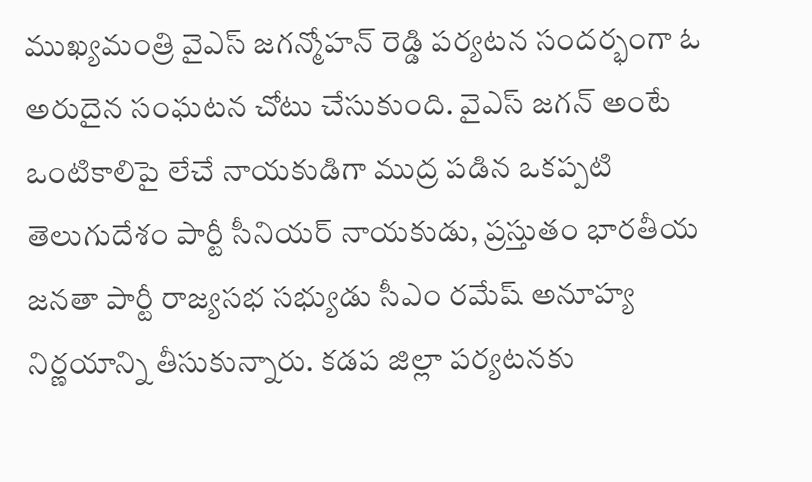ముఖ్యమంత్రి వైఎస్ జగన్మోహన్ రెడ్డి పర్యటన సందర్భంగా ఓ అరుదైన సంఘటన చోటు చేసుకుంది. వైఎస్ జగన్ అంటే ఒంటికాలిపై లేచే నాయకుడిగా ముద్ర పడిన ఒకప్పటి తెలుగుదేశం పార్టీ సీనియర్ నాయకుడు, ప్రస్తుతం భారతీయ జనతా పార్టీ రాజ్యసభ సభ్యుడు సీఎం రమేష్ అనూహ్య నిర్ణయాన్ని తీసుకున్నారు. కడప జిల్లా పర్యటనకు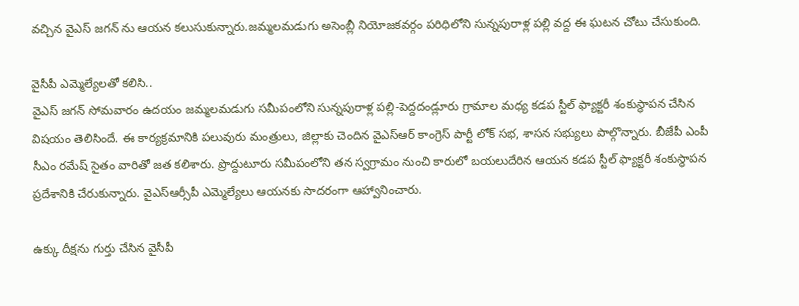వచ్చిన వైఎస్ జగన్ ను ఆయన కలుసుకున్నారు.జమ్మలమడుగు అసెంబ్లీ నియోజకవర్గం పరిధిలోని సున్నపురాళ్ల పల్లి వద్ద ఈ ఘటన చోటు చేసుకుంది.

వైసీపీ ఎమ్మెల్యేలతో కలిసి..
వైఎస్ జగన్ సోమవారం ఉదయం జమ్మలమడుగు సమీపంలోని సున్నపురాళ్ల పల్లి-పెద్దదండ్లూరు గ్రామాల మధ్య కడప స్టీల్ ఫ్యాక్టరీ శంకుస్థాపన చేసిన విషయం తెలిసిందే. ఈ కార్యక్రమానికి పలువురు మంత్రులు, జిల్లాకు చెందిన వైఎస్ఆర్ కాంగ్రెస్ పార్టీ లోక్ సభ, శాసన సభ్యులు పాల్గొన్నారు. బీజేపీ ఎంపీ సీఎం రమేష్ సైతం వారితో జత కలిశారు. ప్రొద్దుటూరు సమీపంలోని తన స్వగ్రామం నుంచి కారులో బయలుదేరిన ఆయన కడప స్టీల్ ఫ్యాక్టరీ శంకుస్థాపన ప్రదేశానికి చేరుకున్నారు. వైఎస్ఆర్సీపీ ఎమ్మెల్యేలు ఆయనకు సాదరంగా ఆహ్వానించారు.

ఉక్కు దీక్షను గుర్తు చేసిన వైసీపీ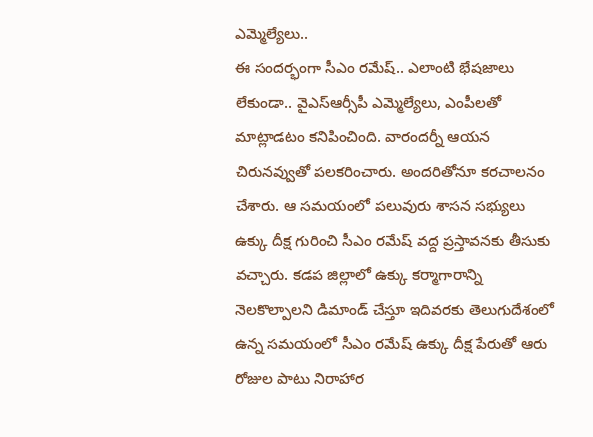ఎమ్మెల్యేలు..
ఈ సందర్భంగా సీఎం రమేష్.. ఎలాంటి భేషజాలు లేకుండా.. వైఎస్ఆర్సీపీ ఎమ్మెల్యేలు, ఎంపీలతో మాట్లాడటం కనిపించింది. వారందర్నీ ఆయన చిరునవ్వుతో పలకరించారు. అందరితోనూ కరచాలనం చేశారు. ఆ సమయంలో పలువురు శాసన సభ్యులు ఉక్కు దీక్ష గురించి సీఎం రమేష్ వద్ద ప్రస్తావనకు తీసుకు వచ్చారు. కడప జిల్లాలో ఉక్కు కర్మాగారాన్ని నెలకొల్పాలని డిమాండ్ చేస్తూ ఇదివరకు తెలుగుదేశంలో ఉన్న సమయంలో సీఎం రమేష్ ఉక్కు దీక్ష పేరుతో ఆరు రోజుల పాటు నిరాహార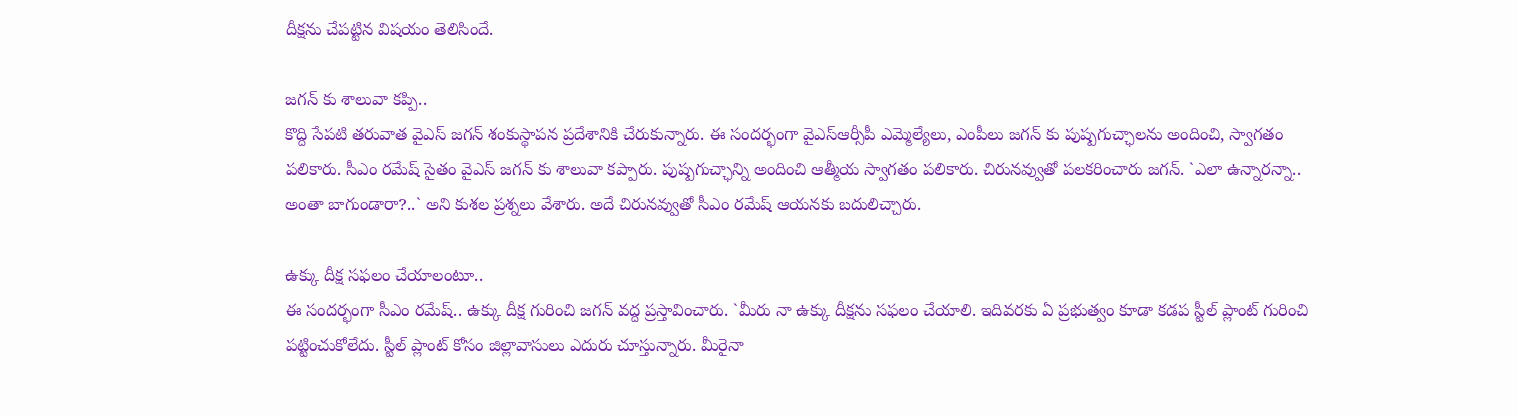దీక్షను చేపట్టిన విషయం తెలిసిందే.

జగన్ కు శాలువా కప్పి..
కొద్ది సేపటి తరువాత వైఎస్ జగన్ శంకుస్థాపన ప్రదేశానికి చేరుకున్నారు. ఈ సందర్భంగా వైఎస్ఆర్సీపీ ఎమ్మెల్యేలు, ఎంపీలు జగన్ కు పుష్పగుచ్ఛాలను అందించి, స్వాగతం పలికారు. సీఎం రమేష్ సైతం వైఎస్ జగన్ కు శాలువా కప్పారు. పుష్పగుచ్ఛాన్ని అందించి ఆత్మీయ స్వాగతం పలికారు. చిరునవ్వుతో పలకరించారు జగన్. `ఎలా ఉన్నారన్నా.. అంతా బాగుండారా?..` అని కుశల ప్రశ్నలు వేశారు. అదే చిరునవ్వుతో సీఎం రమేష్ ఆయనకు బదులిచ్చారు.

ఉక్కు దీక్ష సఫలం చేయాలంటూ..
ఈ సందర్భంగా సీఎం రమేష్.. ఉక్కు దీక్ష గురించి జగన్ వద్ద ప్రస్తావించారు. `మీరు నా ఉక్కు దీక్షను సఫలం చేయాలి. ఇదివరకు ఏ ప్రభుత్వం కూడా కడప స్టీల్ ప్లాంట్ గురించి పట్టించుకోలేదు. స్టీల్ ప్లాంట్ కోసం జిల్లావాసులు ఎదురు చూస్తున్నారు. మీరైనా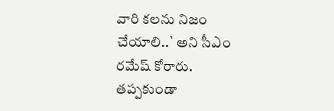వారి కలను నిజం చేయాలి..` అని సీఎం రమేష్ కోరారు. తప్పకుండా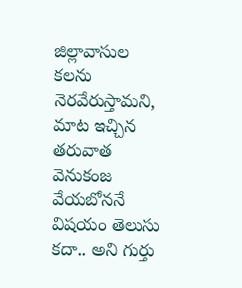జిల్లావాసుల కలను నెరవేరుస్తామని, మాట ఇచ్చిన తరువాత వెనుకంజ వేయబోననే విషయం తెలుసు కదా.. అని గుర్తు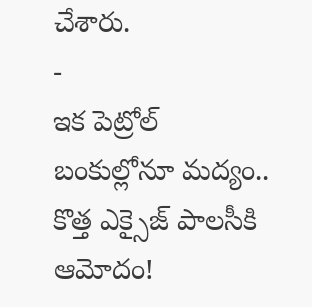చేశారు.
-
ఇక పెట్రోల్ బంకుల్లోనూ మద్యం.. కొత్త ఎక్సైజ్ పాలసీకి ఆమోదం!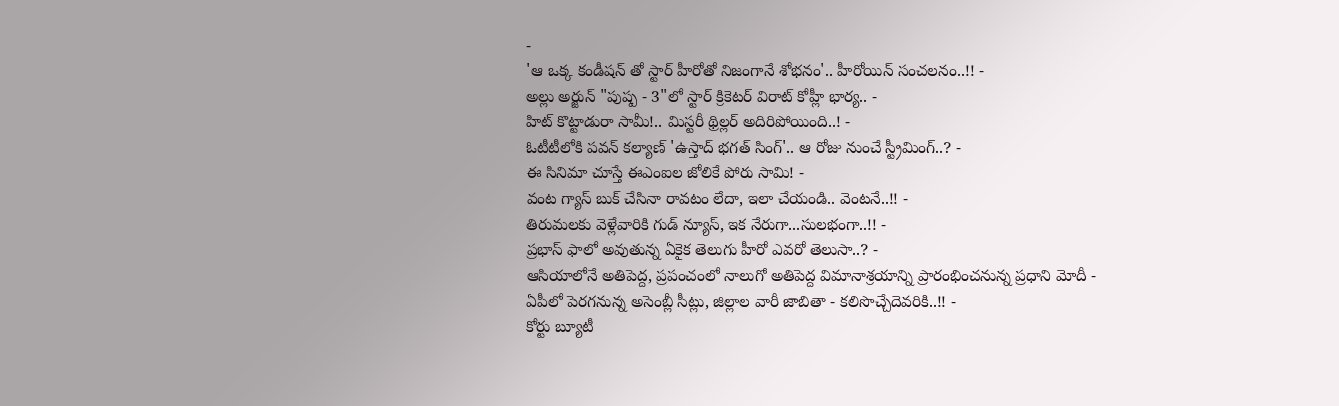-
'ఆ ఒక్క కండీషన్ తో స్టార్ హీరోతో నిజంగానే శోభనం'.. హీరోయిన్ సంచలనం..!! -
అల్లు అర్జున్ "పుష్ప - 3"లో స్టార్ క్రికెటర్ విరాట్ కోహ్లీ భార్య.. -
హిట్ కొట్టాడురా సామీ!.. మిస్టరీ థ్రిల్లర్ అదిరిపోయింది..! -
ఓటీటీలోకి పవన్ కల్యాణ్ 'ఉస్తాద్ భగత్ సింగ్'.. ఆ రోజు నుంచే స్ట్రీమింగ్..? -
ఈ సినిమా చూస్తే ఈఎంఐల జోలికే పోరు సామి! -
వంట గ్యాస్ బుక్ చేసినా రావటం లేదా, ఇలా చేయండి.. వెంటనే..!! -
తిరుమలకు వెళ్లేవారికి గుడ్ న్యూస్, ఇక నేరుగా...సులభంగా..!! -
ప్రభాస్ ఫాలో అవుతున్న ఏకైక తెలుగు హీరో ఎవరో తెలుసా..? -
ఆసియాలోనే అతిపెద్ద, ప్రపంచంలో నాలుగో అతిపెద్ద విమానాశ్రయాన్ని ప్రారంభించనున్న ప్రధాని మోదీ -
ఏపీలో పెరగనున్న అసెంబ్లీ సీట్లు, జిల్లాల వారీ జాబితా - కలిసొచ్చేదెవరికి..!! -
కోర్టు బ్యూటీ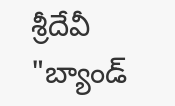శ్రీదేవీ "బ్యాండ్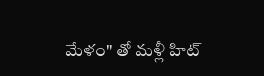మేళం" తో మళ్లీ హిట్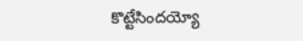కొట్టేసిందయ్యో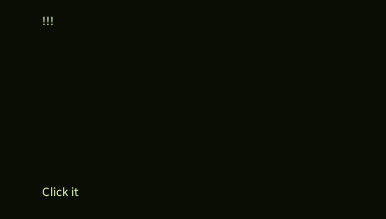!!!












Click it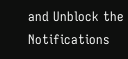and Unblock the Notifications